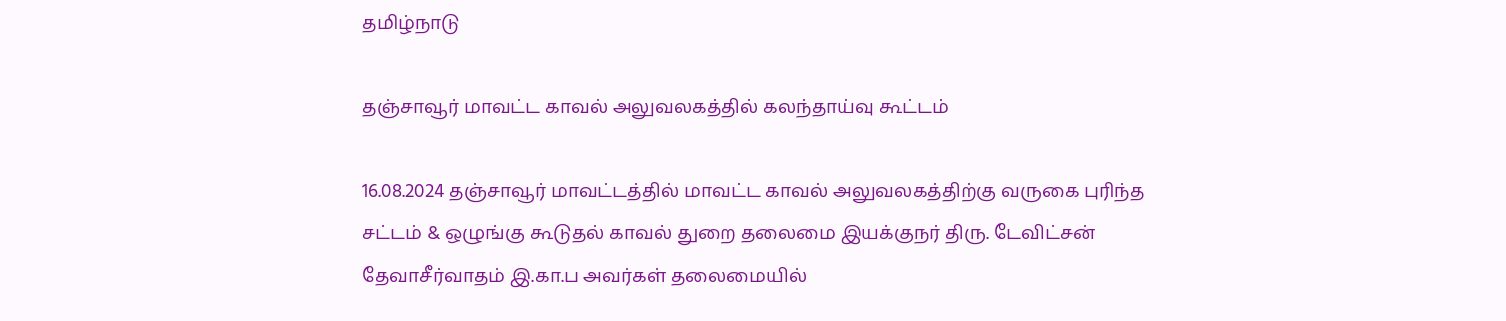தமிழ்நாடு

தஞ்சாவூர் மாவட்ட காவல் அலுவலகத்தில் கலந்தாய்வு கூட்டம்

16.08.2024 தஞ்சாவூர் மாவட்டத்தில் மாவட்ட காவல் அலுவலகத்திற்கு வருகை புரிந்த சட்டம் & ஒழுங்கு கூடுதல் காவல் துறை தலைமை இயக்குநர் திரு. டேவிட்சன் தேவாசீர்வாதம் இ.கா.ப அவர்கள் தலைமையில்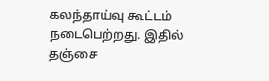கலந்தாய்வு கூட்டம் நடைபெற்றது. இதில் தஞ்சை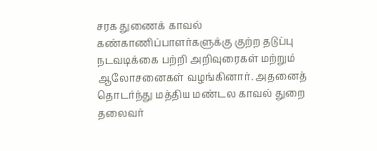சரக துணைக் காவல் கண்காணிப்பாளர்களுக்கு குற்ற தடுப்பு நடவடிக்கை பற்றி அறிவுரைகள் மற்றும் ஆலோசனைகள் வழங்கினார். அதனைத் தொடர்ந்து மத்திய மண்டல காவல் துறை தலைவர்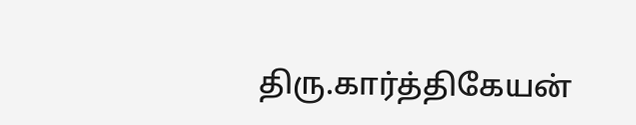திரு.கார்த்திகேயன்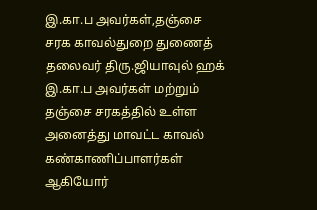இ.கா.ப அவர்கள்,தஞ்சை சரக காவல்துறை துணைத் தலைவர் திரு.ஜியாவுல் ஹக் இ.கா.ப அவர்கள் மற்றும் தஞ்சை சரகத்தில் உள்ள அனைத்து மாவட்ட காவல் கண்காணிப்பாளர்கள் ஆகியோர்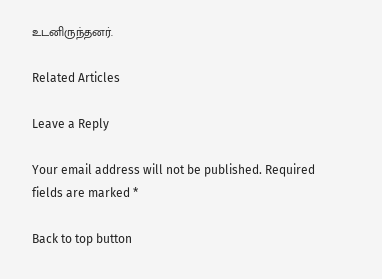உடனிருந்தனர்.

Related Articles

Leave a Reply

Your email address will not be published. Required fields are marked *

Back to top button